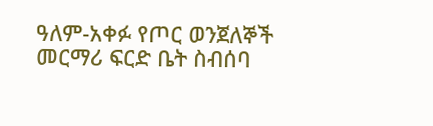ዓለም-አቀፉ የጦር ወንጀለኞች መርማሪ ፍርድ ቤት ስብሰባ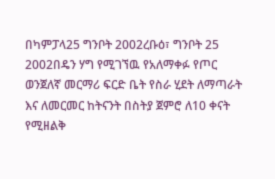በካምፓላ25 ግንቦት 2002ረቡዕ፣ ግንቦት 25 2002በዴን ሃግ የሚገኘዉ የአለማቀፉ የጦር ወንጀለኛ መርማሪ ፍርድ ቤት የስራ ሂደት ለማጣራት እና ለመርመር ከትናንት በስትያ ጀምሮ ለ10 ቀናት የሚዘልቅ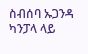ስብሰባ ኡጋንዳ ካንፓላ ላይ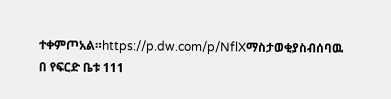ተቀምጦአል።https://p.dw.com/p/NflXማስታወቂያስብሰባዉ በ የፍርድ ቤቱ 111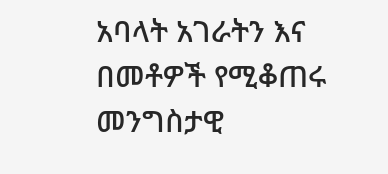አባላት አገራትን እና በመቶዎች የሚቆጠሩ መንግስታዊ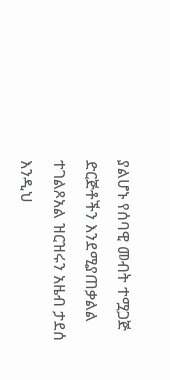ያልሆኑ የሰባዊ መብት ተሟጋጅ ድርጅቶችን እንደሚያጠቃልል ተገልጾአል ዝርዝሩን አዜብ ታደሰ እንዲህ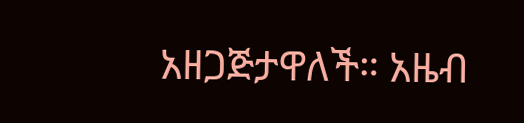አዘጋጅታዋለች። አዜብ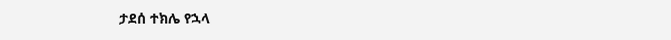ታደሰ ተክሌ የኋላ